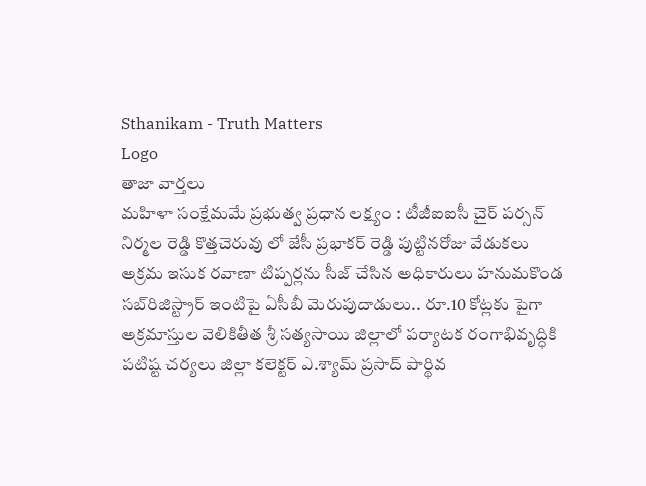Sthanikam - Truth Matters
Logo
తాజా వార్తలు
మహిళా సంక్షేమమే ప్రభుత్వ ప్రధాన లక్ష్యం : టీజీఐఐసీ చైర్ పర్సన్ నిర్మల రెడ్డి కొత్తచెరువు లో జేసీ ప్రభాకర్ రెడ్డి పుట్టినరోజు వేడుకలు అక్రమ ఇసుక రవాణా టిప్పర్లను సీజ్ చేసిన అధికారులు హనుమకొండ సబ్‌రిజిస్ట్రార్ ఇంటిపై ఏసీబీ మెరుపుదాడులు.. రూ.10 కోట్లకు పైగా అక్రమాస్తుల వెలికితీత శ్రీ సత్యసాయి జిల్లాలో పర్యాటక రంగాభివృద్ధికి పటిష్ట చర్యలు జిల్లా కలెక్టర్ ఎ.శ్యామ్ ప్రసాద్ పార్థివ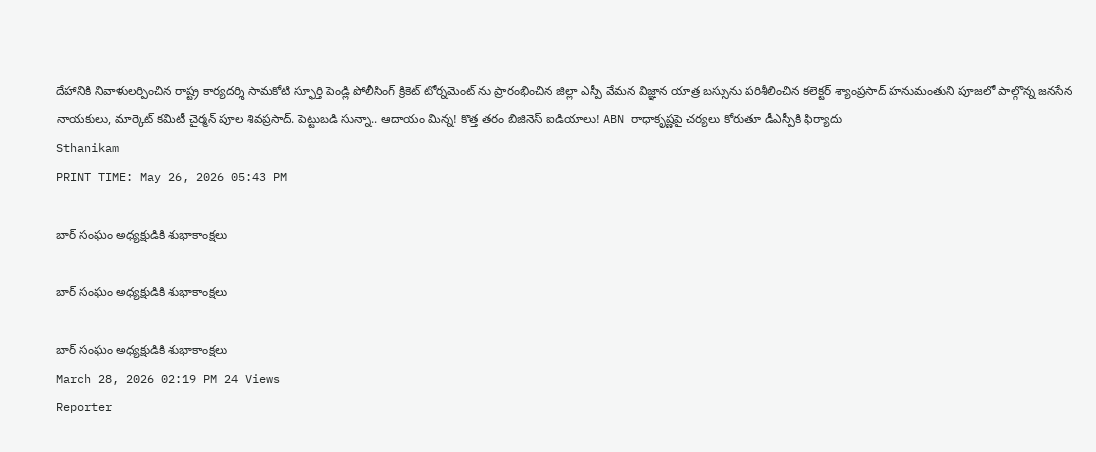దేహానికి నివాళులర్పించిన రాష్ట్ర కార్యదర్శి సామకోటి స్ఫూర్తి పెండ్లి పోలీసింగ్ క్రికెట్ టోర్నమెంట్ ను ప్రారంభించిన జిల్లా ఎస్పీ వేమన విజ్ఞాన యాత్ర బస్సును పరిశీలించిన కలెక్టర్ శ్యాంప్రసాద్ హనుమంతుని పూజలో పాల్గొన్న జనసేన నాయకులు, మార్కెట్ కమిటీ చైర్మన్ పూల శివప్రసాద్. పెట్టుబడి సున్నా.. ఆదాయం మిన్న! కొత్త తరం బిజినెస్ ఐడియాలు! ABN రాధాకృష్ణపై చర్యలు కోరుతూ డీఎస్పీకి ఫిర్యాదు
Sthanikam
PRINT TIME: May 26, 2026 05:43 PM

బార్ సంఘం అధ్యక్షుడికి శుభాకాంక్షలు

బార్ సంఘం అధ్యక్షుడికి శుభాకాంక్షలు

బార్ సంఘం అధ్యక్షుడికి శుభాకాంక్షలు
March 28, 2026 02:19 PM 24 Views
Reporter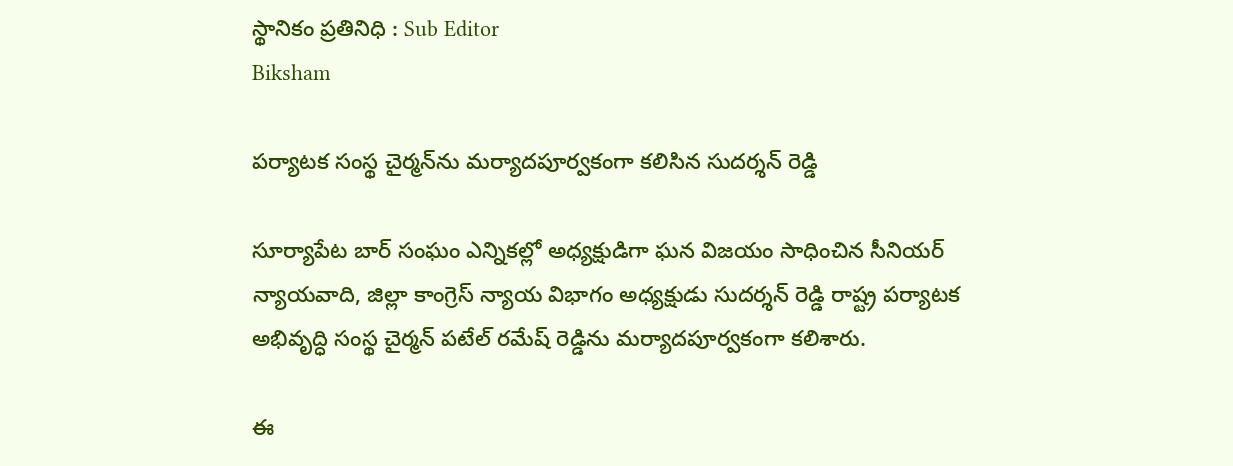స్థానికం ప్రతినిధి : Sub Editor
Biksham

పర్యాటక సంస్థ చైర్మన్‌ను మర్యాదపూర్వకంగా కలిసిన సుదర్శన్ రెడ్డి

సూర్యాపేట బార్ సంఘం ఎన్నికల్లో అధ్యక్షుడిగా ఘన విజయం సాధించిన సీనియర్ న్యాయవాది, జిల్లా కాంగ్రెస్ న్యాయ విభాగం అధ్యక్షుడు సుదర్శన్ రెడ్డి రాష్ట్ర పర్యాటక అభివృద్ధి సంస్థ చైర్మన్ పటేల్ రమేష్ రెడ్డిను మర్యాదపూర్వకంగా కలిశారు.

ఈ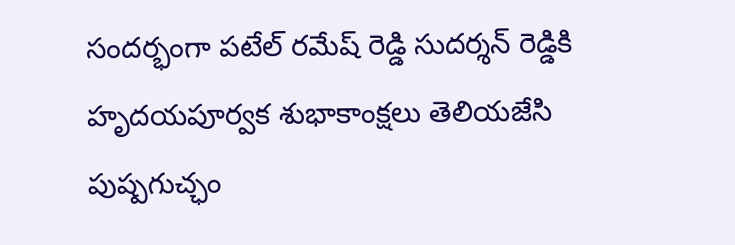సందర్భంగా పటేల్ రమేష్ రెడ్డి సుదర్శన్ రెడ్డికి హృదయపూర్వక శుభాకాంక్షలు తెలియజేసి పుష్పగుచ్ఛం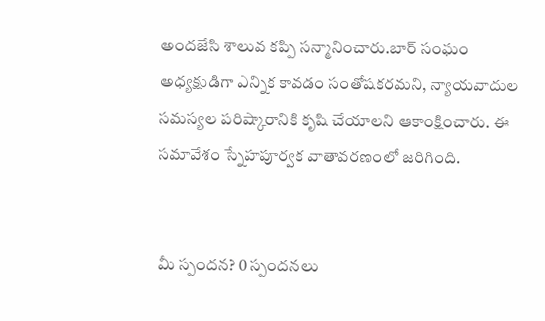అందజేసి శాలువ కప్పి సన్మానించారు.బార్ సంఘం అధ్యక్షుడిగా ఎన్నిక కావడం సంతోషకరమని, న్యాయవాదుల సమస్యల పరిష్కారానికి కృషి చేయాలని ఆకాంక్షించారు. ఈ సమావేశం స్నేహపూర్వక వాతావరణంలో జరిగింది.


మీ స్పందన? 0 స్పందనలు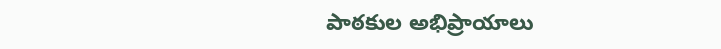పాఠకుల అభిప్రాయాలు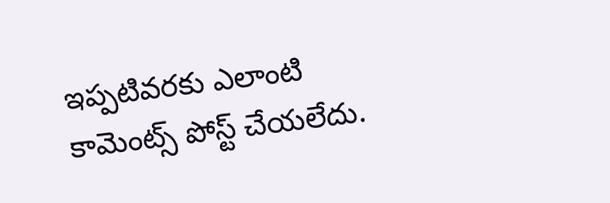ఇప్పటివరకు ఎలాంటి కామెంట్స్ పోస్ట్ చేయలేదు.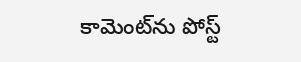కామెంట్‌ను పోస్ట్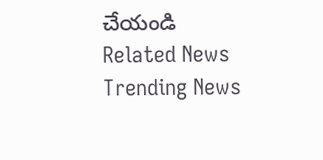చేయండి
Related News
Trending News